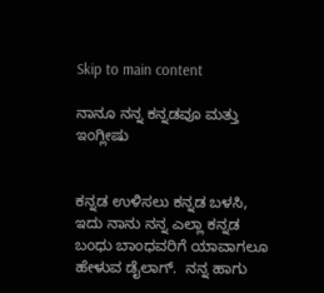Skip to main content

ನಾನೂ ನನ್ನ ಕನ್ನಡವೂ ಮತ್ತು ಇಂಗ್ಲೀಷು


ಕನ್ನಡ ಉಳಿಸಲು ಕನ್ನಡ ಬಳಸಿ, ಇದು ನಾನು ನನ್ನ ಎಲ್ಲಾ ಕನ್ನಡ ಬಂಧು ಬಾಂಧವರಿಗೆ ಯಾವಾಗಲೂ ಹೇಳುವ ಡೈಲಾಗ್.  ನನ್ನ ಹಾಗು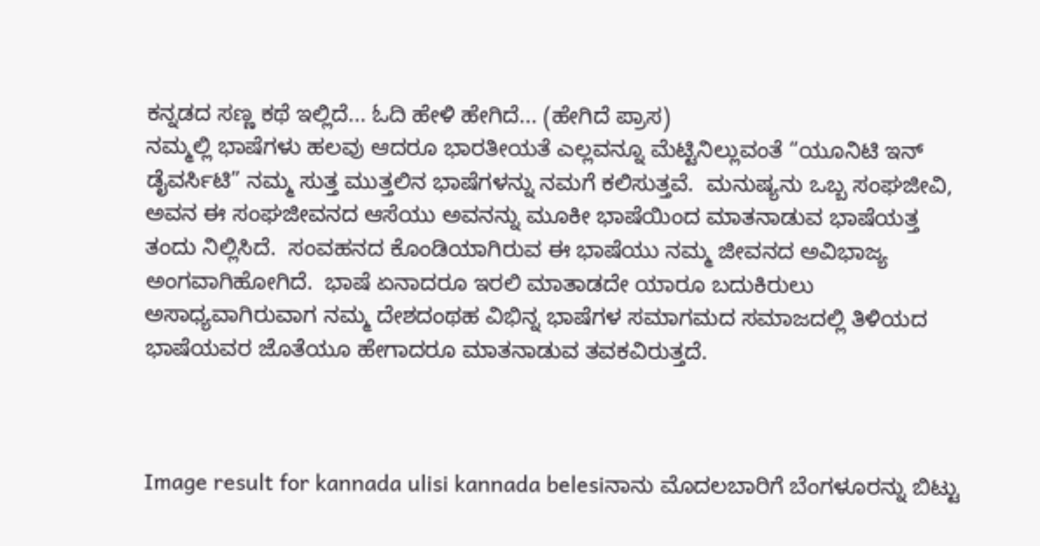ಕನ್ನಡದ ಸಣ್ಣ ಕಥೆ ಇಲ್ಲಿದೆ... ಓದಿ ಹೇಳಿ ಹೇಗಿದೆ... (ಹೇಗಿದೆ ಪ್ರಾಸ)
ನಮ್ಮಲ್ಲಿ ಭಾಷೆಗಳು ಹಲವು ಆದರೂ ಭಾರತೀಯತೆ ಎಲ್ಲವನ್ನೂ ಮೆಟ್ಟಿನಿಲ್ಲುವಂತೆ “ಯೂನಿಟಿ ಇನ್ ಡೈವರ್ಸಿಟಿ” ನಮ್ಮ ಸುತ್ತ ಮುತ್ತಲಿನ ಭಾಷೆಗಳನ್ನು ನಮಗೆ ಕಲಿಸುತ್ತವೆ.  ಮನುಷ್ಯನು ಒಬ್ಬ ಸಂಘಜೀವಿ, ಅವನ ಈ ಸಂಘಜೀವನದ ಆಸೆಯು ಅವನನ್ನು ಮೂಕೀ ಭಾಷೆಯಿಂದ ಮಾತನಾಡುವ ಭಾಷೆಯತ್ತ ತಂದು ನಿಲ್ಲಿಸಿದೆ.  ಸಂವಹನದ ಕೊಂಡಿಯಾಗಿರುವ ಈ ಭಾಷೆಯು ನಮ್ಮ ಜೀವನದ ಅವಿಭಾಜ್ಯ ಅಂಗವಾಗಿಹೋಗಿದೆ.  ಭಾಷೆ ಏನಾದರೂ ಇರಲಿ ಮಾತಾಡದೇ ಯಾರೂ ಬದುಕಿರುಲು ಅಸಾಧ್ಯವಾಗಿರುವಾಗ ನಮ್ಮ ದೇಶದಂಥಹ ವಿಭಿನ್ನ ಭಾಷೆಗಳ ಸಮಾಗಮದ ಸಮಾಜದಲ್ಲಿ ತಿಳಿಯದ ಭಾಷೆಯವರ ಜೊತೆಯೂ ಹೇಗಾದರೂ ಮಾತನಾಡುವ ತವಕವಿರುತ್ತದೆ.



Image result for kannada ulisi kannada belesiನಾನು ಮೊದಲಬಾರಿಗೆ ಬೆಂಗಳೂರನ್ನು ಬಿಟ್ಟು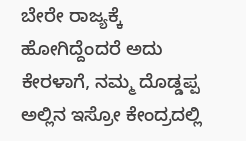ಬೇರೇ ರಾಜ್ಯಕ್ಕೆ ಹೋಗಿದ್ದೆಂದರೆ ಅದು ಕೇರಳಾಗೆ, ನಮ್ಮ ದೊಡ್ಡಪ್ಪ ಅಲ್ಲಿನ ಇಸ್ರೋ ಕೇಂದ್ರದಲ್ಲಿ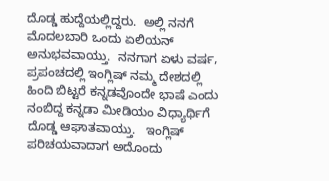ದೊಡ್ಡ ಹುದ್ದೆಯಲ್ಲಿದ್ದರು.  ಅಲ್ಲಿ ನನಗೆ ಮೊದಲಬಾರಿ ಒಂದು ಏಲಿಯನ್ ಅನುಭವವಾಯ್ತು.  ನನಗಾಗ ಏಳು ವರ್ಷ, ಪ್ರಪಂಚದಲ್ಲಿ ಇಂಗ್ಲಿಷ್ ನಮ್ಮ ದೇಶದಲ್ಲಿ ಹಿಂದಿ ಬಿಟ್ಟರೆ ಕನ್ನಡವೊಂದೇ ಭಾಷೆ ಎಂದು ನಂಬಿದ್ದ ಕನ್ನಡಾ ಮೀಡಿಯಂ ವಿಧ್ಯಾರ್ಥಿಗೆ ದೊಡ್ಡ ಆಘಾತವಾಯ್ತು.   ಇಂಗ್ಲಿಷ್ ಪರಿಚಯವಾದಾಗ ಅದೊಂದು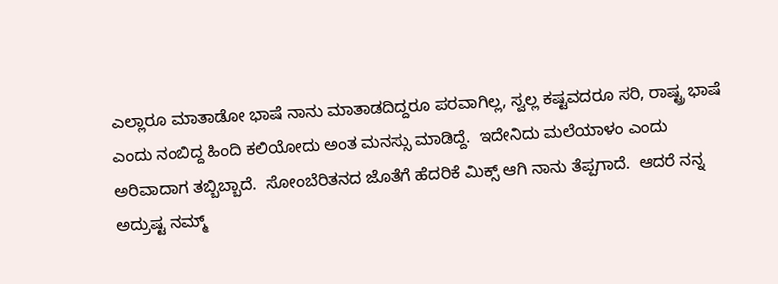ಎಲ್ಲಾರೂ ಮಾತಾಡೋ ಭಾಷೆ ನಾನು ಮಾತಾಡದಿದ್ದರೂ ಪರವಾಗಿಲ್ಲ, ಸ್ವಲ್ಲ ಕಷ್ಟವದರೂ ಸರಿ, ರಾಷ್ಟ್ರ ಭಾಷೆ ಎಂದು ನಂಬಿದ್ದ ಹಿಂದಿ ಕಲಿಯೋದು ಅಂತ ಮನಸ್ಸು ಮಾಡಿದ್ದೆ.  ಇದೇನಿದು ಮಲೆಯಾಳಂ ಎಂದು ಅರಿವಾದಾಗ ತಬ್ಬಿಬ್ಬಾದೆ.  ಸೋಂಬೆರಿತನದ ಜೊತೆಗೆ ಹೆದರಿಕೆ ಮಿಕ್ಸ್ ಆಗಿ ನಾನು ತೆಪ್ಪಗಾದೆ.  ಆದರೆ ನನ್ನ ಅದ್ರುಷ್ಟ ನಮ್ಮ್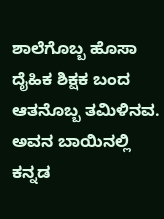ಶಾಲೆಗೊಬ್ಬ ಹೊಸಾ ದೈಹಿಕ ಶಿಕ್ಷಕ ಬಂದ ಆತನೊಬ್ಬ ತಮಿಳಿನವ.  ಅವನ ಬಾಯಿನಲ್ಲಿ ಕನ್ನಡ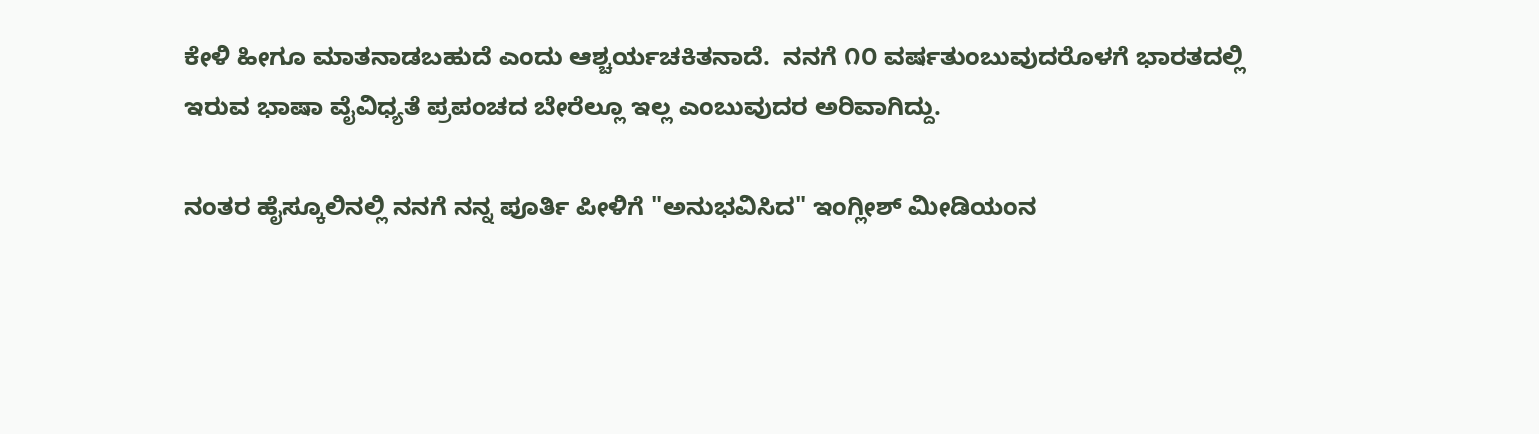ಕೇಳಿ ಹೀಗೂ ಮಾತನಾಡಬಹುದೆ ಎಂದು ಆಶ್ಚರ್ಯಚಕಿತನಾದೆ.  ನನಗೆ ೧೦ ವರ್ಷತುಂಬುವುದರೊಳಗೆ ಭಾರತದಲ್ಲಿ ಇರುವ ಭಾಷಾ ವೈವಿಧ್ಯತೆ ಪ್ರಪಂಚದ ಬೇರೆಲ್ಲೂ ಇಲ್ಲ ಎಂಬುವುದರ ಅರಿವಾಗಿದ್ದು.

ನಂತರ ಹೈಸ್ಕೂಲಿನಲ್ಲಿ ನನಗೆ ನನ್ನ ಪೂರ್ತಿ ಪೀಳಿಗೆ "ಅನುಭವಿಸಿದ" ಇಂಗ್ಲೀಶ್ ಮೀಡಿಯಂನ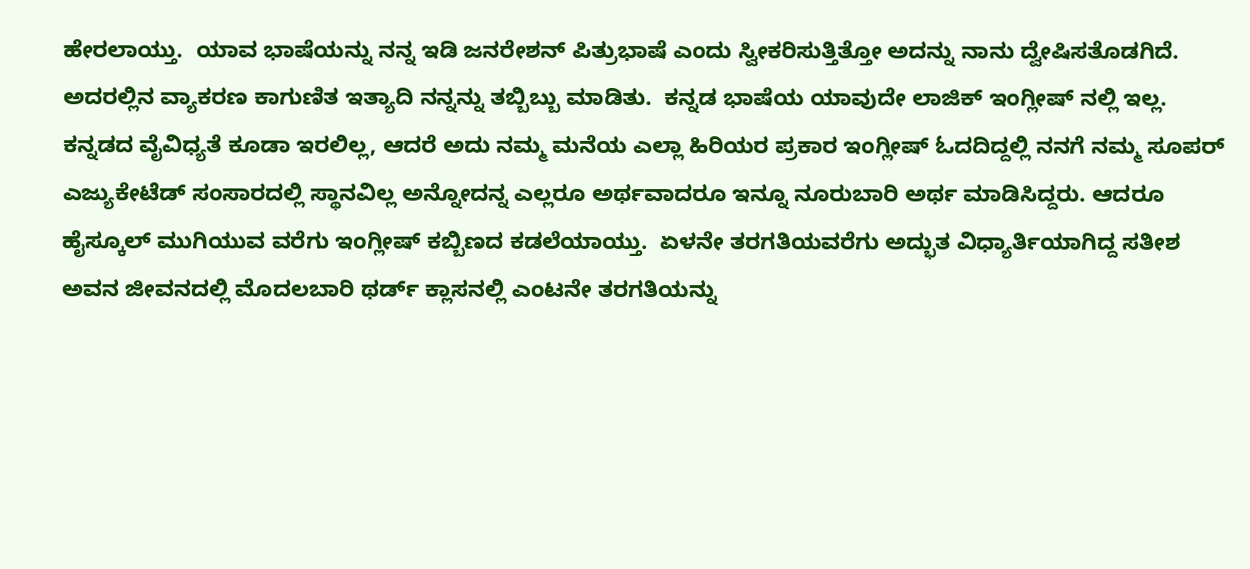ಹೇರಲಾಯ್ತು.  ಯಾವ ಭಾಷೆಯನ್ನು ನನ್ನ ಇಡಿ ಜನರೇಶನ್ ಪಿತ್ರುಭಾಷೆ ಎಂದು ಸ್ವೀಕರಿಸುತ್ತಿತ್ತೋ ಅದನ್ನು ನಾನು ದ್ವೇಷಿಸತೊಡಗಿದೆ.  ಅದರಲ್ಲಿನ ವ್ಯಾಕರಣ ಕಾಗುಣಿತ ಇತ್ಯಾದಿ ನನ್ನನ್ನು ತಬ್ಬಿಬ್ಬು ಮಾಡಿತು.  ಕನ್ನಡ ಭಾಷೆಯ ಯಾವುದೇ ಲಾಜಿಕ್ ಇಂಗ್ಲೀಷ್ ನಲ್ಲಿ ಇಲ್ಲ. ಕನ್ನಡದ ವೈವಿಧ್ಯತೆ ಕೂಡಾ ಇರಲಿಲ್ಲ, ಆದರೆ ಅದು ನಮ್ಮ ಮನೆಯ ಎಲ್ಲಾ ಹಿರಿಯರ ಪ್ರಕಾರ ಇಂಗ್ಲೀಷ್ ಓದದಿದ್ದಲ್ಲಿ ನನಗೆ ನಮ್ಮ ಸೂಪರ್ ಎಜ್ಯುಕೇಟೆಡ್ ಸಂಸಾರದಲ್ಲಿ ಸ್ಥಾನವಿಲ್ಲ ಅನ್ನೋದನ್ನ ಎಲ್ಲರೂ ಅರ್ಥವಾದರೂ ಇನ್ನೂ ನೂರುಬಾರಿ ಅರ್ಥ ಮಾಡಿಸಿದ್ದರು. ಆದರೂ ಹೈಸ್ಕೂಲ್ ಮುಗಿಯುವ ವರೆಗು ಇಂಗ್ಲೀಷ್ ಕಬ್ಬಿಣದ ಕಡಲೆಯಾಯ್ತು.  ಏಳನೇ ತರಗತಿಯವರೆಗು ಅದ್ಭುತ ವಿಧ್ಯಾರ್ತಿಯಾಗಿದ್ದ ಸತೀಶ ಅವನ ಜೀವನದಲ್ಲಿ ಮೊದಲಬಾರಿ ಥರ್ಡ್ ಕ್ಲಾಸನಲ್ಲಿ ಎಂಟನೇ ತರಗತಿಯನ್ನು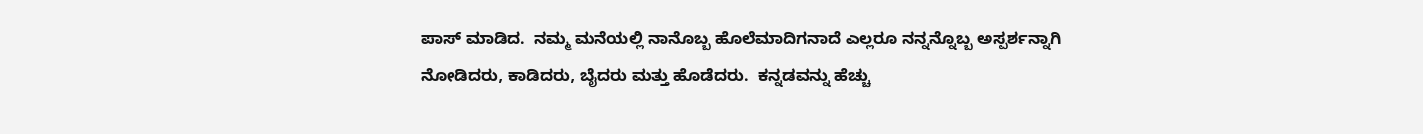ಪಾಸ್ ಮಾಡಿದ.  ನಮ್ಮ ಮನೆಯಲ್ಲಿ ನಾನೊಬ್ಬ ಹೊಲೆಮಾದಿಗನಾದೆ ಎಲ್ಲರೂ ನನ್ನನ್ನೊಬ್ಬ ಅಸ್ಪರ್ಶನ್ನಾಗಿ ನೋಡಿದರು, ಕಾಡಿದರು, ಬೈದರು ಮತ್ತು ಹೊಡೆದರು.  ಕನ್ನಡವನ್ನು ಹೆಚ್ಚು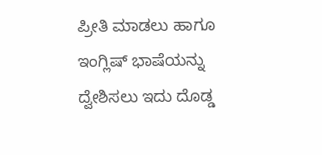ಪ್ರೀತಿ ಮಾಡಲು ಹಾಗೂ ಇಂಗ್ಲಿಷ್ ಭಾಷೆಯನ್ನು ದ್ವೇಶಿಸಲು ಇದು ದೊಡ್ಡ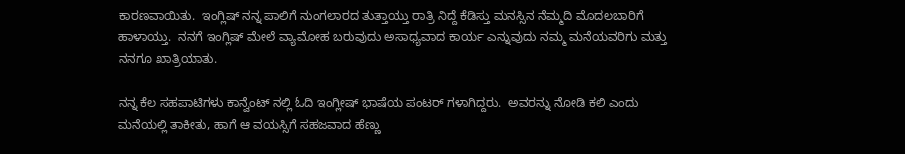ಕಾರಣವಾಯಿತು.  ಇಂಗ್ಲಿಷ್ ನನ್ನ ಪಾಲಿಗೆ ನುಂಗಲಾರದ ತುತ್ತಾಯ್ತು ರಾತ್ರಿ ನಿದ್ದೆ ಕೆಡಿಸ್ತು ಮನಸ್ಸಿನ ನೆಮ್ಮದಿ ಮೊದಲಬಾರಿಗೆ ಹಾಳಾಯ್ತು.  ನನಗೆ ಇಂಗ್ಲಿಷ್ ಮೇಲೆ ವ್ಯಾಮೋಹ ಬರುವುದು ಅಸಾಧ್ಯವಾದ ಕಾರ್ಯ ಎನ್ನುವುದು ನಮ್ಮ ಮನೆಯವರಿಗು ಮತ್ತು ನನಗೂ ಖಾತ್ರಿಯಾತು.

ನನ್ನ ಕೆಲ ಸಹಪಾಟಿಗಳು ಕಾನ್ವೆಂಟ್ ನಲ್ಲಿ ಓದಿ ಇಂಗ್ಲೀಷ್ ಭಾಷೆಯ ಪಂಟರ್ ಗಳಾಗಿದ್ದರು.  ಅವರನ್ನು ನೋಡಿ ಕಲಿ ಎಂದು ಮನೆಯಲ್ಲಿ ತಾಕೀತು, ಹಾಗೆ ಆ ವಯಸ್ಸಿಗೆ ಸಹಜವಾದ ಹೆಣ್ಣು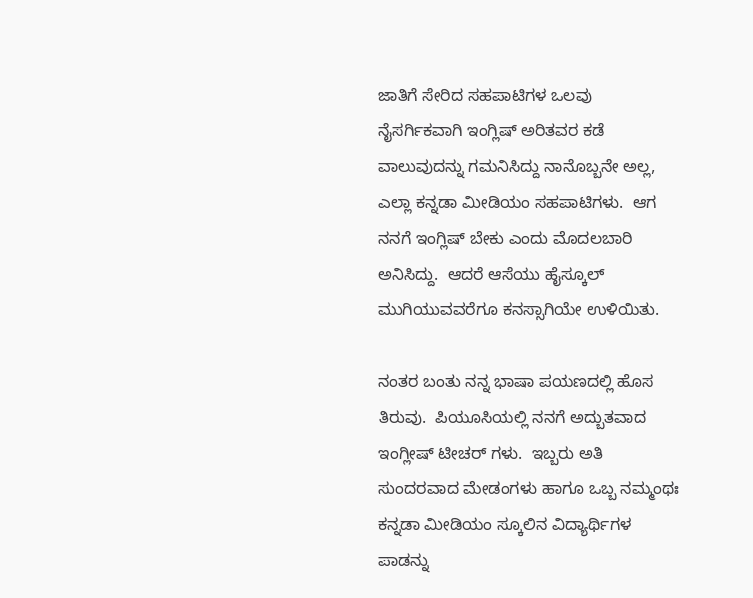ಜಾತಿಗೆ ಸೇರಿದ ಸಹಪಾಟಿಗಳ ಒಲವು ನೈಸರ್ಗಿಕವಾಗಿ ಇಂಗ್ಲಿಷ್ ಅರಿತವರ ಕಡೆ ವಾಲುವುದನ್ನು ಗಮನಿಸಿದ್ದು ನಾನೊಬ್ಬನೇ ಅಲ್ಲ, ಎಲ್ಲಾ ಕನ್ನಡಾ ಮೀಡಿಯಂ ಸಹಪಾಟಿಗಳು.  ಆಗ ನನಗೆ ಇಂಗ್ಲಿಷ್ ಬೇಕು ಎಂದು ಮೊದಲಬಾರಿ ಅನಿಸಿದ್ದು.  ಆದರೆ ಆಸೆಯು ಹೈಸ್ಕೂಲ್ ಮುಗಿಯುವವರೆಗೂ ಕನಸ್ಸಾಗಿಯೇ ಉಳಿಯಿತು.

ನಂತರ ಬಂತು ನನ್ನ ಭಾಷಾ ಪಯಣದಲ್ಲಿ ಹೊಸ ತಿರುವು.  ಪಿಯೂಸಿಯಲ್ಲಿ ನನಗೆ ಅದ್ಬುತವಾದ ಇಂಗ್ಲೀಷ್ ಟೀಚರ್ ಗಳು.  ಇಬ್ಬರು ಅತಿ ಸುಂದರವಾದ ಮೇಡಂಗಳು ಹಾಗೂ ಒಬ್ಬ ನಮ್ಮಂಥಃ ಕನ್ನಡಾ ಮೀಡಿಯಂ ಸ್ಕೂಲಿನ ವಿದ್ಯಾರ್ಥಿಗಳ ಪಾಡನ್ನು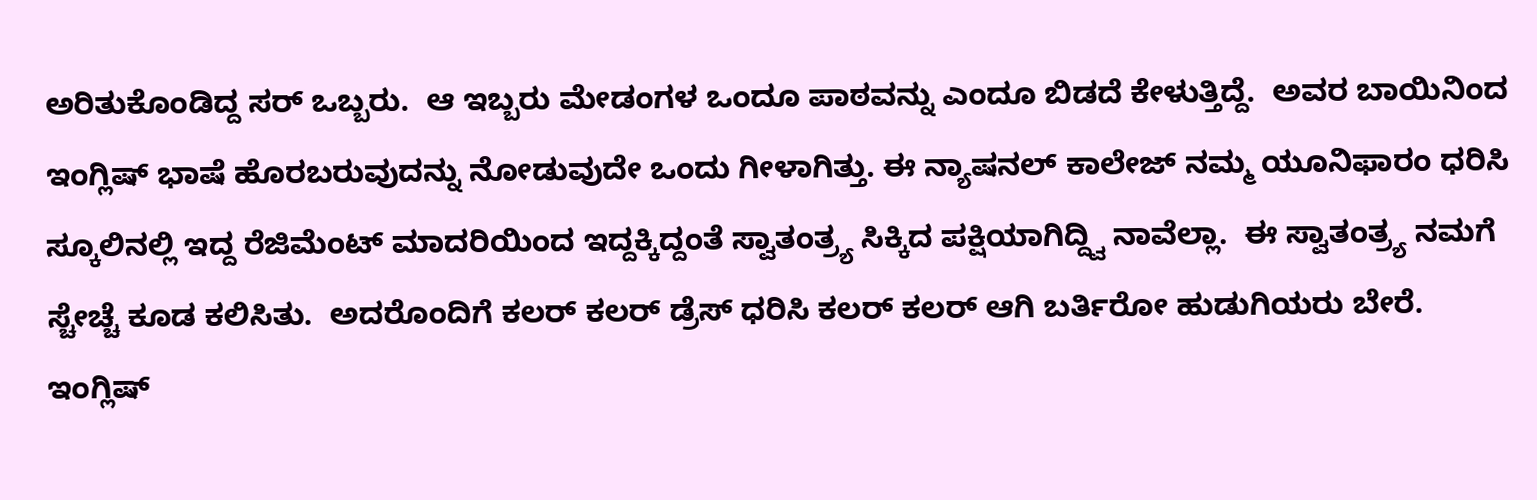ಅರಿತುಕೊಂಡಿದ್ದ ಸರ್ ಒಬ್ಬರು.  ಆ ಇಬ್ಬರು ಮೇಡಂಗಳ ಒಂದೂ ಪಾಠವನ್ನು ಎಂದೂ ಬಿಡದೆ ಕೇಳುತ್ತಿದ್ದೆ.  ಅವರ ಬಾಯಿನಿಂದ ಇಂಗ್ಲಿಷ್ ಭಾಷೆ ಹೊರಬರುವುದನ್ನು ನೋಡುವುದೇ ಒಂದು ಗೀಳಾಗಿತ್ತು. ಈ ನ್ಯಾಷನಲ್ ಕಾಲೇಜ್ ನಮ್ಮ ಯೂನಿಫಾರಂ ಧರಿಸಿ ಸ್ಕೂಲಿನಲ್ಲಿ ಇದ್ದ ರೆಜಿಮೆಂಟ್ ಮಾದರಿಯಿಂದ ಇದ್ದಕ್ಕಿದ್ದಂತೆ ಸ್ವಾತಂತ್ರ್ಯ ಸಿಕ್ಕಿದ ಪಕ್ಷಿಯಾಗಿದ್ದ್ವಿ ನಾವೆಲ್ಲಾ.  ಈ ಸ್ವಾತಂತ್ರ್ಯ ನಮಗೆ ಸ್ಚೇಚ್ಚೆ ಕೂಡ ಕಲಿಸಿತು.  ಅದರೊಂದಿಗೆ ಕಲರ್ ಕಲರ್ ಡ್ರೆಸ್ ಧರಿಸಿ ಕಲರ್ ಕಲರ್ ಆಗಿ ಬರ್ತಿರೋ ಹುಡುಗಿಯರು ಬೇರೆ.  ಇಂಗ್ಲಿಷ್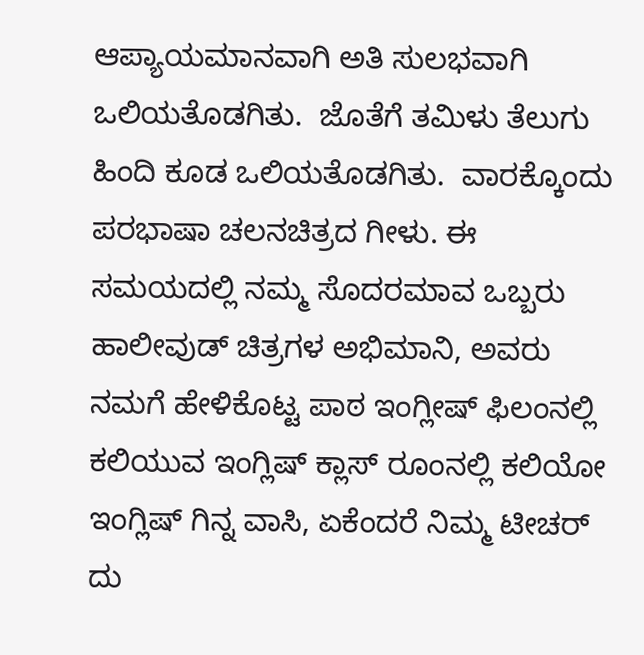ಆಪ್ಯಾಯಮಾನವಾಗಿ ಅತಿ ಸುಲಭವಾಗಿ ಒಲಿಯತೊಡಗಿತು.  ಜೊತೆಗೆ ತಮಿಳು ತೆಲುಗು ಹಿಂದಿ ಕೂಡ ಒಲಿಯತೊಡಗಿತು.  ವಾರಕ್ಕೊಂದು ಪರಭಾಷಾ ಚಲನಚಿತ್ರದ ಗೀಳು. ಈ ಸಮಯದಲ್ಲಿ ನಮ್ಮ ಸೊದರಮಾವ ಒಬ್ಬರು ಹಾಲೀವುಡ್ ಚಿತ್ರಗಳ ಅಭಿಮಾನಿ, ಅವರು ನಮಗೆ ಹೇಳಿಕೊಟ್ಟ ಪಾಠ ಇಂಗ್ಲೀಷ್ ಫಿಲಂನಲ್ಲಿ ಕಲಿಯುವ ಇಂಗ್ಲಿಷ್ ಕ್ಲಾಸ್ ರೂಂನಲ್ಲಿ ಕಲಿಯೋ ಇಂಗ್ಲಿಷ್ ಗಿನ್ನ ವಾಸಿ, ಏಕೆಂದರೆ ನಿಮ್ಮ ಟೀಚರ್ ದು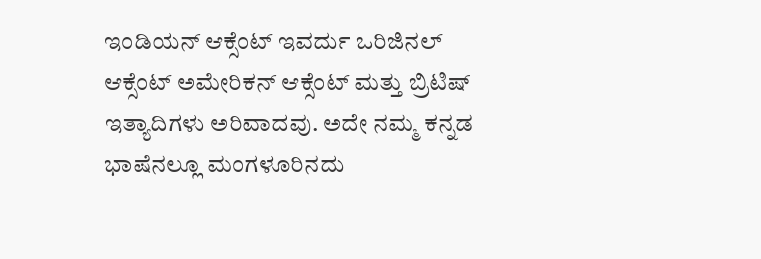ಇಂಡಿಯನ್ ಆಕ್ಸೆಂಟ್ ಇವರ್ದು ಒರಿಜಿನಲ್ ಆಕ್ಸೆಂಟ್ ಅಮೇರಿಕನ್ ಆಕ್ಸೆಂಟ್ ಮತ್ತು ಬ್ರಿಟಿಷ್ ಇತ್ಯಾದಿಗಳು ಅರಿವಾದವು. ಅದೇ ನಮ್ಮ ಕನ್ನಡ ಭಾಷೆನಲ್ಲೂ ಮಂಗಳೂರಿನದು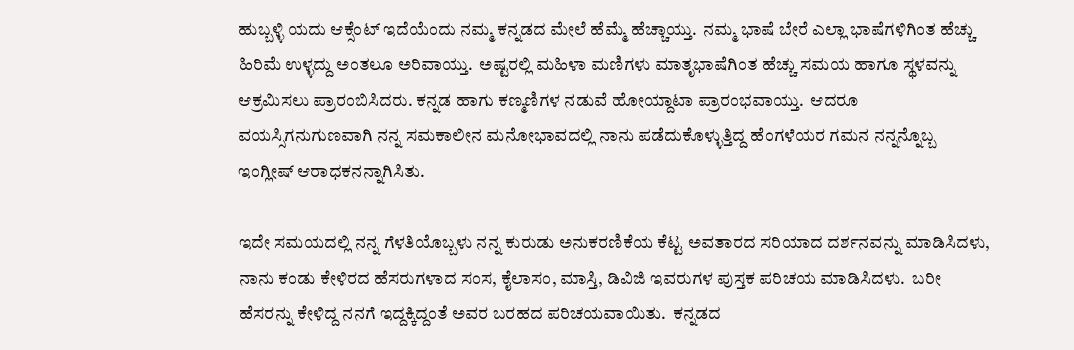ಹುಬ್ಬಳ್ಳಿ ಯದು ಆಕ್ಸೆಂಟ್ ಇದೆಯೆಂದು ನಮ್ಮ ಕನ್ನಡದ ಮೇಲೆ ಹೆಮ್ಮೆ ಹೆಚ್ಚಾಯ್ತು.  ನಮ್ಮ ಭಾಷೆ ಬೇರೆ ಎಲ್ಲಾ ಭಾಷೆಗಳಿಗಿಂತ ಹೆಚ್ಚು ಹಿರಿಮೆ ಉಳ್ಳದ್ದು ಅಂತಲೂ ಅರಿವಾಯ್ತು.  ಅಷ್ಟರಲ್ಲಿ ಮಹಿಳಾ ಮಣಿಗಳು ಮಾತೃಭಾಷೆಗಿಂತ ಹೆಚ್ಚು ಸಮಯ ಹಾಗೂ ಸ್ಥಳವನ್ನು ಆಕ್ರಮಿಸಲು ಪ್ರಾರಂಬಿಸಿದರು. ಕನ್ನಡ ಹಾಗು ಕಣ್ಮಣಿಗಳ ನಡುವೆ ಹೋಯ್ದಾಟಾ ಪ್ರಾರಂಭವಾಯ್ತು.  ಆದರೂ ವಯಸ್ಸಿಗನುಗುಣವಾಗಿ ನನ್ನ ಸಮಕಾಲೀನ ಮನೋಭಾವದಲ್ಲಿ ನಾನು ಪಡೆದುಕೊಳ್ಳುತ್ತಿದ್ದ ಹೆಂಗಳೆಯರ ಗಮನ ನನ್ನನ್ನೊಬ್ಬ ಇಂಗ್ಲೀಷ್ ಆರಾಧಕನನ್ನಾಗಿಸಿತು.

ಇದೇ ಸಮಯದಲ್ಲಿ ನನ್ನ ಗೆಳತಿಯೊಬ್ಬಳು ನನ್ನ ಕುರುಡು ಅನುಕರಣಿಕೆಯ ಕೆಟ್ಟ ಅವತಾರದ ಸರಿಯಾದ ದರ್ಶನವನ್ನು ಮಾಡಿಸಿದಳು, ನಾನು ಕಂಡು ಕೇಳಿರದ ಹೆಸರುಗಳಾದ ಸಂಸ, ಕೈಲಾಸಂ, ಮಾಸ್ತಿ, ಡಿವಿಜಿ ಇವರುಗಳ ಪುಸ್ತಕ ಪರಿಚಯ ಮಾಡಿಸಿದಳು.  ಬರೀ ಹೆಸರನ್ನು ಕೇಳಿದ್ದ ನನಗೆ ಇದ್ದಕ್ಕಿದ್ದಂತೆ ಅವರ ಬರಹದ ಪರಿಚಯವಾಯಿತು.  ಕನ್ನಡದ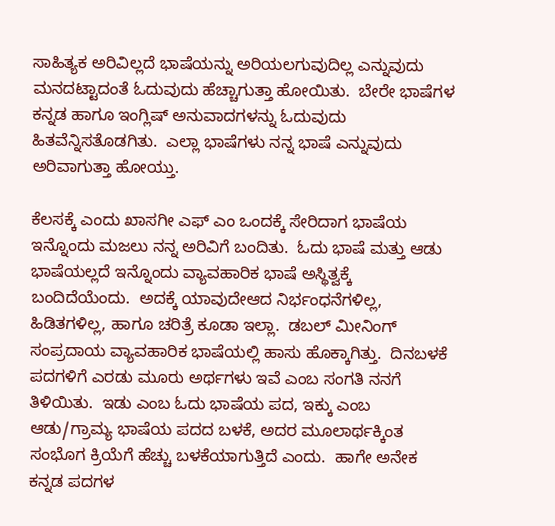ಸಾಹಿತ್ಯಕ ಅರಿವಿಲ್ಲದೆ ಭಾಷೆಯನ್ನು ಅರಿಯಲಗುವುದಿಲ್ಲ ಎನ್ನುವುದು ಮನದಟ್ಟಾದಂತೆ ಓದುವುದು ಹೆಚ್ಚಾಗುತ್ತಾ ಹೋಯಿತು.  ಬೇರೇ ಭಾಷೆಗಳ ಕನ್ನಡ ಹಾಗೂ ಇಂಗ್ಲಿಷ್ ಅನುವಾದಗಳನ್ನು ಓದುವುದು ಹಿತವೆನ್ನಿಸತೊಡಗಿತು.  ಎಲ್ಲಾ ಭಾಷೆಗಳು ನನ್ನ ಭಾಷೆ ಎನ್ನುವುದು ಅರಿವಾಗುತ್ತಾ ಹೋಯ್ತು.

ಕೆಲಸಕ್ಕೆ ಎಂದು ಖಾಸಗೀ ಎಫ್ ಎಂ ಒಂದಕ್ಕೆ ಸೇರಿದಾಗ ಭಾಷೆಯ ಇನ್ನೊಂದು ಮಜಲು ನನ್ನ ಅರಿವಿಗೆ ಬಂದಿತು.  ಓದು ಭಾಷೆ ಮತ್ತು ಆಡು ಭಾಷೆಯಲ್ಲದೆ ಇನ್ನೊಂದು ವ್ಯಾವಹಾರಿಕ ಭಾಷೆ ಅಸ್ಥಿತ್ವಕ್ಕೆ ಬಂದಿದೆಯೆಂದು.  ಅದಕ್ಕೆ ಯಾವುದೇಆದ ನಿರ್ಭಂಧನೆಗಳಿಲ್ಲ, ಹಿಡಿತಗಳಿಲ್ಲ, ಹಾಗೂ ಚರಿತ್ರೆ ಕೂಡಾ ಇಲ್ಲಾ.  ಡಬಲ್ ಮೀನಿಂಗ್ ಸಂಪ್ರದಾಯ ವ್ಯಾವಹಾರಿಕ ಭಾಷೆಯಲ್ಲಿ ಹಾಸು ಹೊಕ್ಕಾಗಿತ್ತು.  ದಿನಬಳಕೆ ಪದಗಳಿಗೆ ಎರಡು ಮೂರು ಅರ್ಥಗಳು ಇವೆ ಎಂಬ ಸಂಗತಿ ನನಗೆ ತಿಳಿಯಿತು.  ಇಡು ಎಂಬ ಓದು ಭಾಷೆಯ ಪದ, ಇಕ್ಕು ಎಂಬ ಆಡು/ಗ್ರಾಮ್ಯ ಭಾಷೆಯ ಪದದ ಬಳಕೆ, ಅದರ ಮೂಲಾರ್ಥಕ್ಕಿಂತ ಸಂಭೊಗ ಕ್ರಿಯೆಗೆ ಹೆಚ್ಚು ಬಳಕೆಯಾಗುತ್ತಿದೆ ಎಂದು.  ಹಾಗೇ ಅನೇಕ ಕನ್ನಡ ಪದಗಳ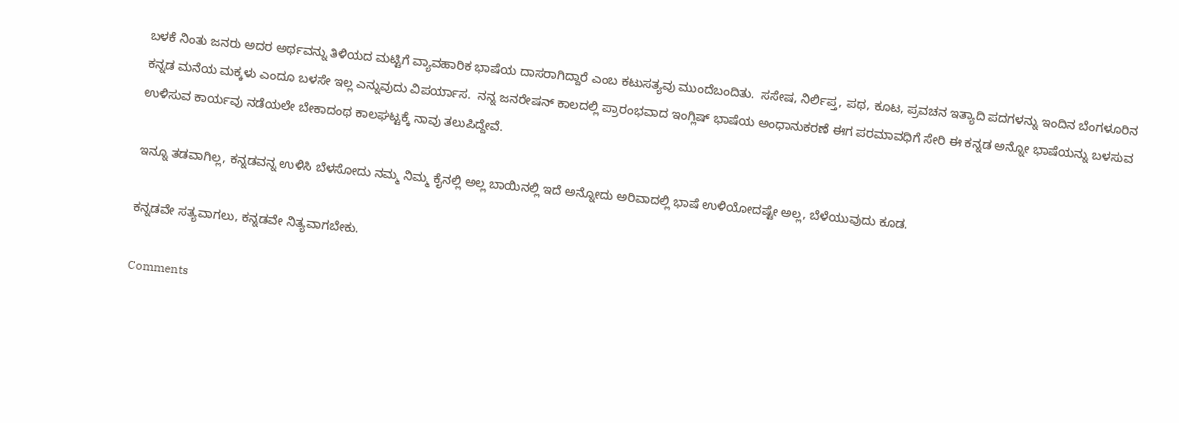ಬಳಕೆ ನಿಂತು ಜನರು ಅದರ ಅರ್ಥವನ್ನು ತಿಳಿಯದ ಮಟ್ಟಿಗೆ ವ್ಯಾವಹಾರಿಕ ಭಾಷೆಯ ದಾಸರಾಗಿದ್ದಾರೆ ಎಂಬ ಕಟುಸತ್ಯವು ಮುಂದೆಬಂದಿತು.  ಸಸೇಷ, ನಿರ್ಲಿಪ್ತ, ಪಥ, ಕೂಟ, ಪ್ರವಚನ ಇತ್ಯಾದಿ ಪದಗಳನ್ನು ಇಂದಿನ ಬೆಂಗಳೂರಿನ ಕನ್ನಡ ಮನೆಯ ಮಕ್ಕಳು ಎಂದೂ ಬಳಸೇ ಇಲ್ಲ ಎನ್ನುವುದು ವಿಪರ್ಯಾಸ.  ನನ್ನ ಜನರೇಷನ್ ಕಾಲದಲ್ಲಿ ಪ್ರಾರಂಭವಾದ ಇಂಗ್ಲಿಷ್ ಭಾಷೆಯ ಅಂಧಾನುಕರಣೆ ಈಗ ಪರಮಾವಧಿಗೆ ಸೇರಿ ಈ ಕನ್ನಡ ಅನ್ನೋ ಭಾಷೆಯನ್ನು ಬಳಸುವ ಉಳಿಸುವ ಕಾರ್ಯವು ನಡೆಯಲೇ ಬೇಕಾದಂಥ ಕಾಲಘಟ್ಟಕ್ಕೆ ನಾವು ತಲುಪಿದ್ದೇವೆ.

ಇನ್ನೂ ತಡವಾಗಿಲ್ಲ, ಕನ್ನಡವನ್ನ ಉಳಿಸಿ ಬೆಳಸೋದು ನಮ್ಮ ನಿಮ್ಮ ಕೈನಲ್ಲಿ ಅಲ್ಲ ಬಾಯಿನಲ್ಲಿ ಇದೆ ಅನ್ನೋದು ಅರಿವಾದಲ್ಲಿ ಭಾಷೆ ಉಳಿಯೋದಷ್ಟೇ ಅಲ್ಲ, ಬೆಳೆಯುವುದು ಕೂಡ.

ಕನ್ನಡವೇ ಸತ್ಯವಾಗಲು, ಕನ್ನಡವೇ ನಿತ್ಯವಾಗಬೇಕು.

Comments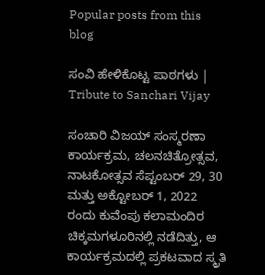Popular posts from this blog

ಸಂವಿ ಹೇಳಿಕೊಟ್ಟ ಪಾಠಗಳು | Tribute to Sanchari Vijay

ಸಂಚಾರಿ ವಿಜಯ್ ಸಂಸ್ಮರಣಾ ಕಾರ್ಯಕ್ರಮ, ಚಲನಚಿತ್ರೋತ್ಸವ, ನಾಟಕೋತ್ಸವ ಸೆಪ್ಟಂಬರ್ 29, 30 ಮತ್ತು ಅಕ್ಟೋಬರ್ 1, 2022 ರಂದು ಕುವೆಂಪು ಕಲಾಮಂದಿರ ಚಿಕ್ಕಮಗಳೂರಿನಲ್ಲಿ ನಡೆದಿತ್ತು, ಆ ಕಾರ್ಯಕ್ರಮದಲ್ಲಿ ಪ್ರಕಟವಾದ ಸ್ಮ್ರತಿ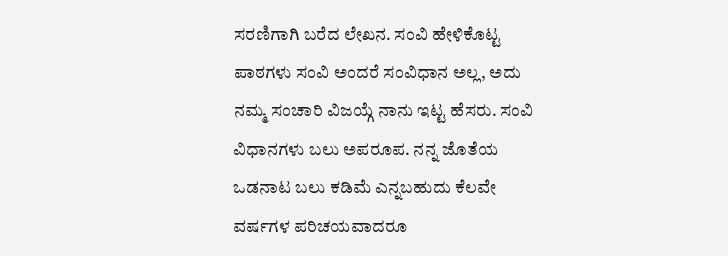ಸರಣಿಗಾಗಿ ಬರೆದ ಲೇಖನ. ಸಂವಿ ಹೇಳಿಕೊಟ್ಟ ಪಾಠಗಳು ಸಂವಿ ಅಂದರೆ ಸಂವಿಧಾನ ಅಲ್ಲ, ಅದು ನಮ್ಮ ಸಂಚಾರಿ ವಿಜಯ್ಗೆ ನಾನು ಇಟ್ಟ ಹೆಸರು. ಸಂವಿ ವಿಧಾನಗಳು ಬಲು ಅಪರೂಪ. ನನ್ನ ಜೊತೆಯ ಒಡನಾಟ ಬಲು ಕಡಿಮೆ ಎನ್ನಬಹುದು ಕೆಲವೇ ವರ್ಷಗಳ ಪರಿಚಯವಾದರೂ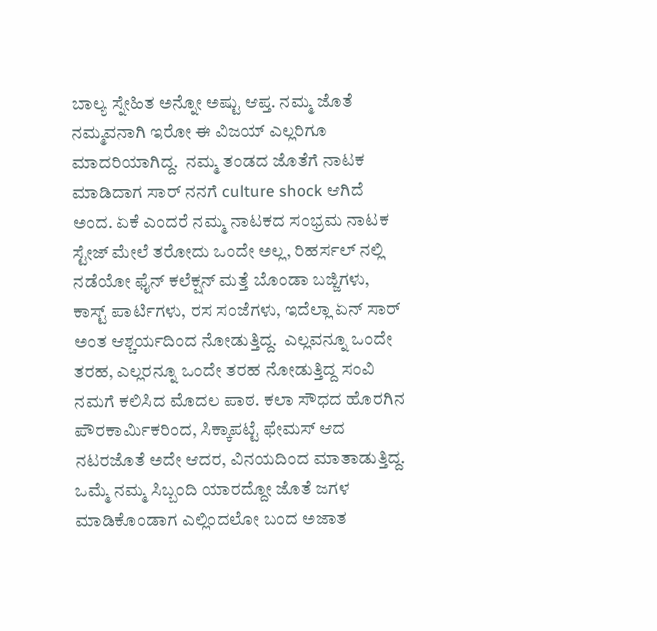ಬಾಲ್ಯ ಸ್ನೇಹಿತ ಅನ್ನೋ ಅಷ್ಟು ಆಪ್ತ. ನಮ್ಮ ಜೊತೆ ನಮ್ಮವನಾಗಿ ಇರೋ ಈ ವಿಜಯ್ ಎಲ್ಲರಿಗೂ ಮಾದರಿಯಾಗಿದ್ದ.  ನಮ್ಮ ತಂಡದ ಜೊತೆಗೆ ನಾಟಕ ಮಾಡಿದಾಗ ಸಾರ್ ನನಗೆ culture shock ಆಗಿದೆ ಅಂದ. ಏಕೆ ಎಂದರೆ ನಮ್ಮ ನಾಟಕದ ಸಂಭ್ರಮ ನಾಟಕ ಸ್ಟೇಜ್ ಮೇಲೆ ತರೋದು ಒಂದೇ ಅಲ್ಲ, ರಿಹರ್ಸಲ್ ನಲ್ಲಿ ನಡೆಯೋ ಫೈನ್ ಕಲೆಕ್ಷನ್ ಮತ್ತೆ ಬೊಂಡಾ ಬಜ್ಜಿಗಳು, ಕಾಸ್ಟ್ ಪಾರ್ಟಿಗಳು, ರಸ ಸಂಜೆಗಳು, ಇದೆಲ್ಲಾ ಏನ್ ಸಾರ್ ಅಂತ ಆಶ್ಚರ್ಯದಿಂದ ನೋಡುತ್ತಿದ್ದ.  ಎಲ್ಲವನ್ನೂ ಒಂದೇ ತರಹ, ಎಲ್ಲರನ್ನೂ ಒಂದೇ ತರಹ ನೋಡುತ್ತಿದ್ದ ಸಂವಿ ನಮಗೆ ಕಲಿಸಿದ ಮೊದಲ ಪಾಠ. ಕಲಾ ಸೌಧದ ಹೊರಗಿನ ಪೌರಕಾರ್ಮಿಕರಿಂದ, ಸಿಕ್ಕಾಪಟ್ಟೆ ಫೇಮಸ್ ಆದ ನಟರಜೊತೆ ಅದೇ ಆದರ, ವಿನಯದಿಂದ ಮಾತಾಡುತ್ತಿದ್ದ. ಒಮ್ಮೆ ನಮ್ಮ ಸಿಬ್ಬಂದಿ ಯಾರದ್ದೋ ಜೊತೆ ಜಗಳ ಮಾಡಿಕೊಂಡಾಗ ಎಲ್ಲಿಂದಲೋ ಬಂದ ಅಜಾತ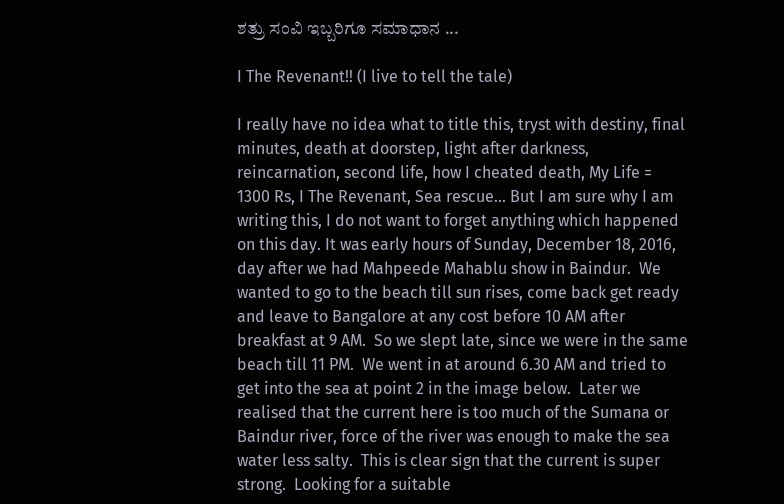ಶತ್ರು ಸಂವಿ ಇಬ್ಬರಿಗೂ ಸಮಾಧಾನ ...

I The Revenant!! (I live to tell the tale)

I really have no idea what to title this, tryst with destiny, final minutes, death at doorstep, light after darkness, reincarnation, second life, how I cheated death, My Life = 1300 Rs, I The Revenant, Sea rescue... But I am sure why I am writing this, I do not want to forget anything which happened on this day. It was early hours of Sunday, December 18, 2016, day after we had Mahpeede Mahablu show in Baindur.  We wanted to go to the beach till sun rises, come back get ready and leave to Bangalore at any cost before 10 AM after breakfast at 9 AM.  So we slept late, since we were in the same beach till 11 PM.  We went in at around 6.30 AM and tried to get into the sea at point 2 in the image below.  Later we realised that the current here is too much of the Sumana or Baindur river, force of the river was enough to make the sea water less salty.  This is clear sign that the current is super strong.  Looking for a suitable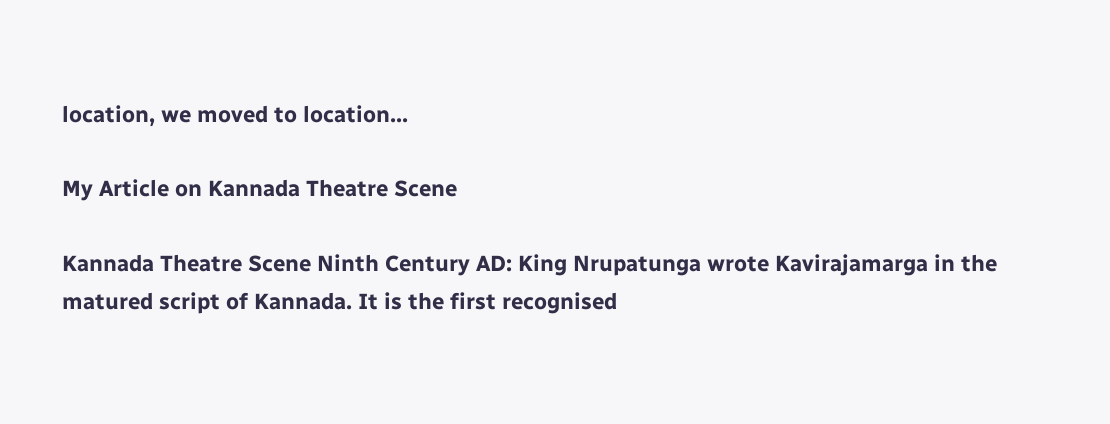location, we moved to location...

My Article on Kannada Theatre Scene

Kannada Theatre Scene Ninth Century AD: King Nrupatunga wrote Kavirajamarga in the matured script of Kannada. It is the first recognised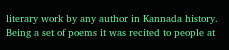literary work by any author in Kannada history. Being a set of poems it was recited to people at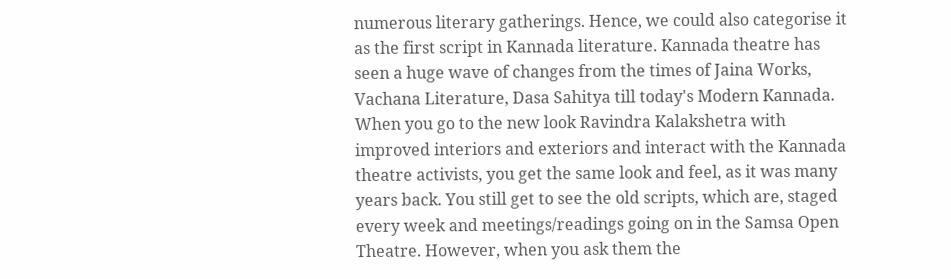numerous literary gatherings. Hence, we could also categorise it as the first script in Kannada literature. Kannada theatre has seen a huge wave of changes from the times of Jaina Works, Vachana Literature, Dasa Sahitya till today's Modern Kannada. When you go to the new look Ravindra Kalakshetra with improved interiors and exteriors and interact with the Kannada theatre activists, you get the same look and feel, as it was many years back. You still get to see the old scripts, which are, staged every week and meetings/readings going on in the Samsa Open Theatre. However, when you ask them the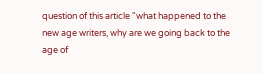question of this article "what happened to the new age writers, why are we going back to the age of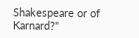Shakespeare or of Karnard?"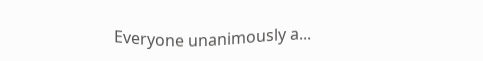Everyone unanimously a...